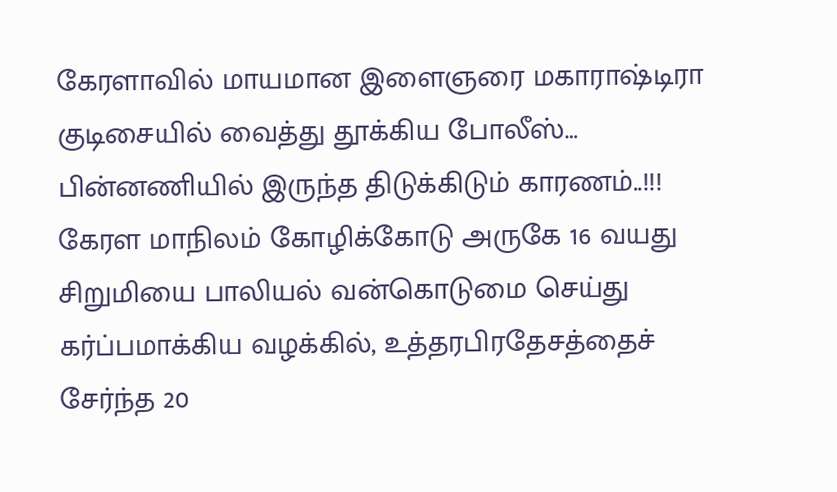கேரளாவில் மாயமான இளைஞரை மகாராஷ்டிரா குடிசையில் வைத்து தூக்கிய போலீஸ்… பின்னணியில் இருந்த திடுக்கிடும் காரணம்..!!!
கேரள மாநிலம் கோழிக்கோடு அருகே 16 வயது சிறுமியை பாலியல் வன்கொடுமை செய்து கர்ப்பமாக்கிய வழக்கில், உத்தரபிரதேசத்தைச் சேர்ந்த 20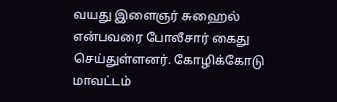வயது இளைஞர் சுஹைல் என்பவரை போலீசார் கைது செய்துள்ளனர். கோழிக்கோடு மாவட்டம்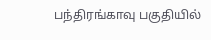பந்திரங்காவு பகுதியில்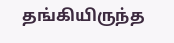தங்கியிருந்த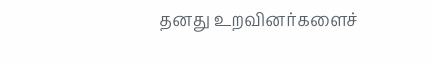தனது உறவினர்களைச்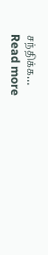சந்திக்க…
Read more